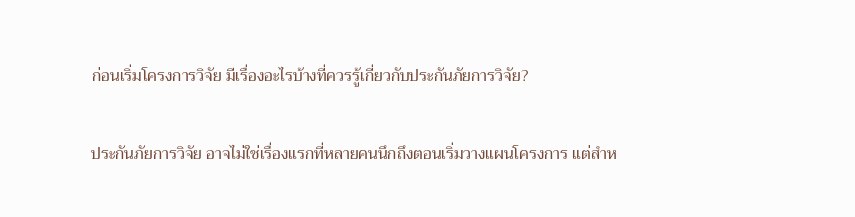ก่อนเริ่มโครงการวิจัย มีเรื่องอะไรบ้างที่ควรรู้เกี่ยวกับประกันภัยการวิจัย?

ประกันภัยการวิจัย อาจไม่ใช่เรื่องแรกที่หลายคนนึกถึงตอนเริ่มวางแผนโครงการ แต่สำห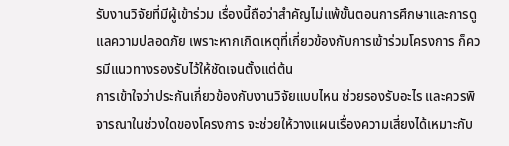รับงานวิจัยที่มีผู้เข้าร่วม เรื่องนี้ถือว่าสำคัญไม่แพ้ขั้นตอนการศึกษาและการดูแลความปลอดภัย เพราะหากเกิดเหตุที่เกี่ยวข้องกับการเข้าร่วมโครงการ ก็ควรมีแนวทางรองรับไว้ให้ชัดเจนตั้งแต่ต้น
การเข้าใจว่าประกันเกี่ยวข้องกับงานวิจัยแบบไหน ช่วยรองรับอะไร และควรพิจารณาในช่วงใดของโครงการ จะช่วยให้วางแผนเรื่องความเสี่ยงได้เหมาะกับ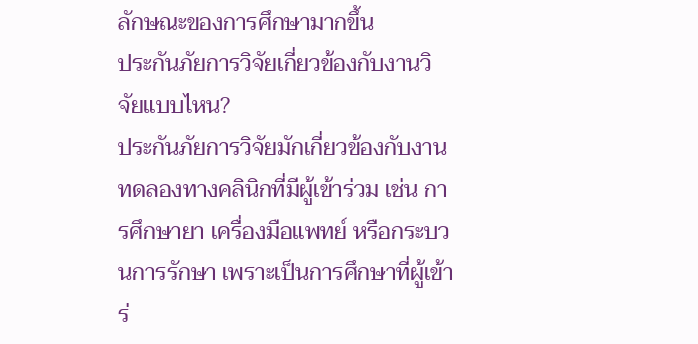ลักษณะของการศึกษามากขึ้น
ประกันภัยการวิจัยเกี่ยวข้องกับงานวิจัยแบบไหน?
ประกันภัยการวิจัยมักเกี่ยวข้องกับงานทดลองทางคลินิกที่มีผู้เข้าร่วม เช่น การศึกษายา เครื่องมือแพทย์ หรือกระบวนการรักษา เพราะเป็นการศึกษาที่ผู้เข้าร่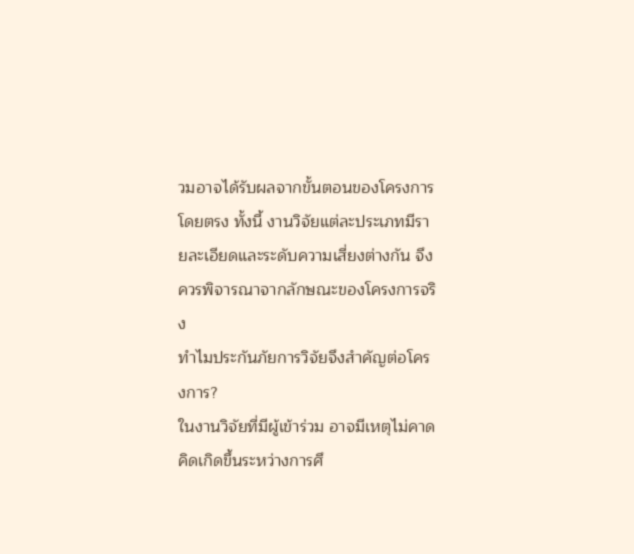วมอาจได้รับผลจากขั้นตอนของโครงการโดยตรง ทั้งนี้ งานวิจัยแต่ละประเภทมีรายละเอียดและระดับความเสี่ยงต่างกัน จึงควรพิจารณาจากลักษณะของโครงการจริง
ทำไมประกันภัยการวิจัยจึงสำคัญต่อโครงการ?
ในงานวิจัยที่มีผู้เข้าร่วม อาจมีเหตุไม่คาดคิดเกิดขึ้นระหว่างการศึ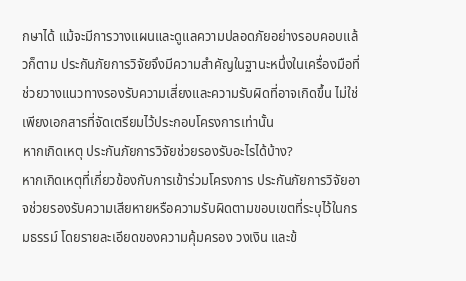กษาได้ แม้จะมีการวางแผนและดูแลความปลอดภัยอย่างรอบคอบแล้วก็ตาม ประกันภัยการวิจัยจึงมีความสำคัญในฐานะหนึ่งในเครื่องมือที่ช่วยวางแนวทางรองรับความเสี่ยงและความรับผิดที่อาจเกิดขึ้น ไม่ใช่เพียงเอกสารที่จัดเตรียมไว้ประกอบโครงการเท่านั้น
หากเกิดเหตุ ประกันภัยการวิจัยช่วยรองรับอะไรได้บ้าง?
หากเกิดเหตุที่เกี่ยวข้องกับการเข้าร่วมโครงการ ประกันภัยการวิจัยอาจช่วยรองรับความเสียหายหรือความรับผิดตามขอบเขตที่ระบุไว้ในกรมธรรม์ โดยรายละเอียดของความคุ้มครอง วงเงิน และข้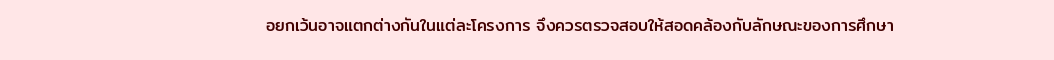อยกเว้นอาจแตกต่างกันในแต่ละโครงการ จึงควรตรวจสอบให้สอดคล้องกับลักษณะของการศึกษา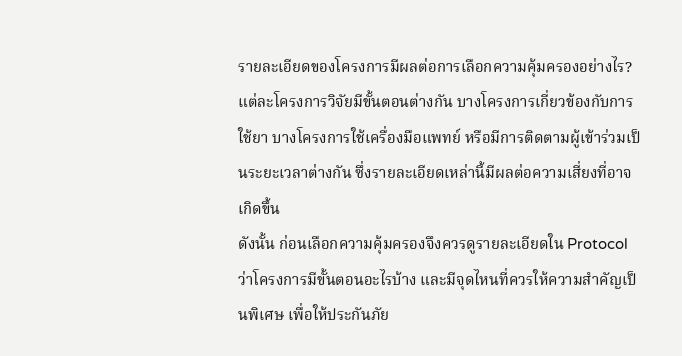รายละเอียดของโครงการมีผลต่อการเลือกความคุ้มครองอย่างไร?
แต่ละโครงการวิจัยมีขั้นตอนต่างกัน บางโครงการเกี่ยวข้องกับการใช้ยา บางโครงการใช้เครื่องมือแพทย์ หรือมีการติดตามผู้เข้าร่วมเป็นระยะเวลาต่างกัน ซึ่งรายละเอียดเหล่านี้มีผลต่อความเสี่ยงที่อาจเกิดขึ้น
ดังนั้น ก่อนเลือกความคุ้มครองจึงควรดูรายละเอียดใน Protocol ว่าโครงการมีขั้นตอนอะไรบ้าง และมีจุดไหนที่ควรให้ความสำคัญเป็นพิเศษ เพื่อให้ประกันภัย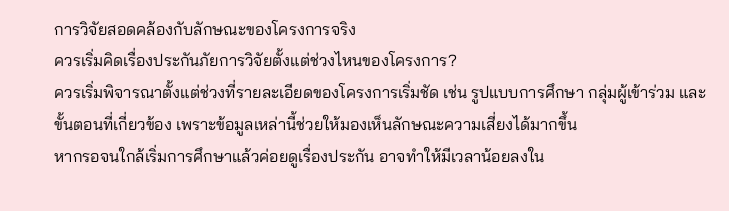การวิจัยสอดคล้องกับลักษณะของโครงการจริง
ควรเริ่มคิดเรื่องประกันภัยการวิจัยตั้งแต่ช่วงไหนของโครงการ?
ควรเริ่มพิจารณาตั้งแต่ช่วงที่รายละเอียดของโครงการเริ่มชัด เช่น รูปแบบการศึกษา กลุ่มผู้เข้าร่วม และขั้นตอนที่เกี่ยวข้อง เพราะข้อมูลเหล่านี้ช่วยให้มองเห็นลักษณะความเสี่ยงได้มากขึ้น
หากรอจนใกล้เริ่มการศึกษาแล้วค่อยดูเรื่องประกัน อาจทำให้มีเวลาน้อยลงใน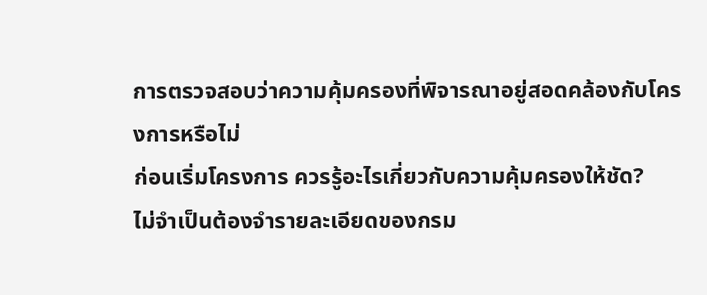การตรวจสอบว่าความคุ้มครองที่พิจารณาอยู่สอดคล้องกับโครงการหรือไม่
ก่อนเริ่มโครงการ ควรรู้อะไรเกี่ยวกับความคุ้มครองให้ชัด?
ไม่จำเป็นต้องจำรายละเอียดของกรม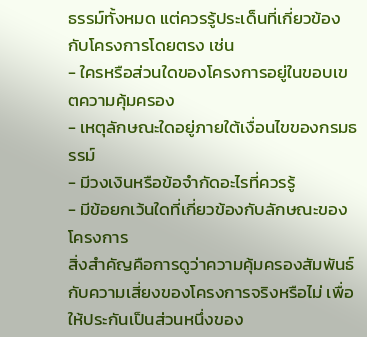ธรรม์ทั้งหมด แต่ควรรู้ประเด็นที่เกี่ยวข้องกับโครงการโดยตรง เช่น
- ใครหรือส่วนใดของโครงการอยู่ในขอบเขตความคุ้มครอง
- เหตุลักษณะใดอยู่ภายใต้เงื่อนไขของกรมธรรม์
- มีวงเงินหรือข้อจำกัดอะไรที่ควรรู้
- มีข้อยกเว้นใดที่เกี่ยวข้องกับลักษณะของโครงการ
สิ่งสำคัญคือการดูว่าความคุ้มครองสัมพันธ์กับความเสี่ยงของโครงการจริงหรือไม่ เพื่อให้ประกันเป็นส่วนหนึ่งของ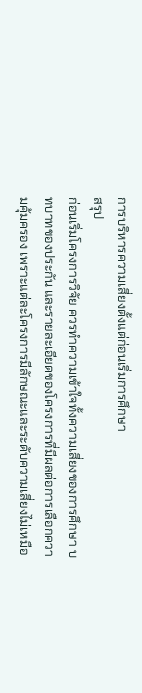การบริหารความเสี่ยงตั้งแต่ก่อนเริ่มการศึกษา
สรุป
ก่อนเริ่มโครงการวิจัย ควรทำความเข้าใจทั้งความเสี่ยงของการศึกษา บทบาทของประกัน และรายละเอียดของโครงการที่มีผลต่อการเลือกความคุ้มครอง เพราะแต่ละโครงการมีลักษณะและระดับความเสี่ยงไม่เหมือ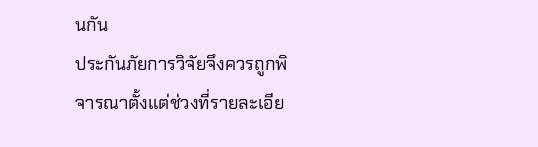นกัน
ประกันภัยการวิจัยจึงควรถูกพิจารณาตั้งแต่ช่วงที่รายละเอีย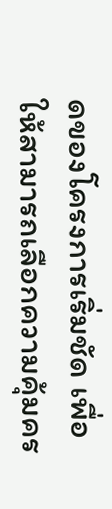ดของโครงการเริ่มชัด เพื่อให้สามารถเลือกความคุ้มคร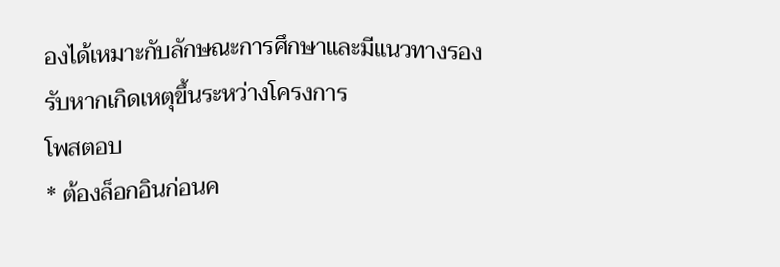องได้เหมาะกับลักษณะการศึกษาและมีแนวทางรองรับหากเกิดเหตุขึ้นระหว่างโครงการ
โพสตอบ
* ต้องล็อกอินก่อนค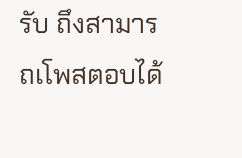รับ ถึงสามารถเโพสตอบได้